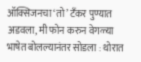ऑक्सिजनचा ‘तो’ टँकर पुण्यात अडवला, मी फोन करुन वेगळ्या भाषेत बोलल्यानंतर सोडला : थोरात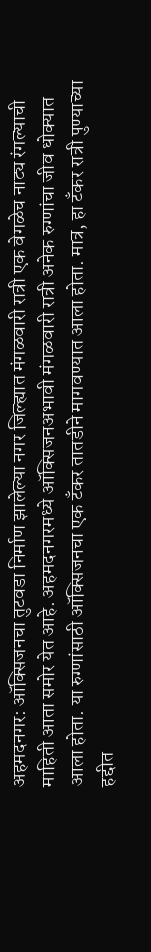अहमदनगर: ऑक्सिजनचा तुटवडा निर्माण झालेल्या नगर जिल्ह्यात मंगळवारी रात्री एक वेगळेच नाट्य रंगल्याची माहिती आता समोर येत आहे. अहमदनगरमध्ये ऑक्सिजनअभावी मंगळवारी रात्री अनेक रुग्णांचा जीव धोक्यात आला होता. या रुग्णांसाठी ऑक्सिजनचा एक टँकर तातडीने मागवण्यात आला होता. मात्र, हा टँकर रात्री पुण्याच्या हद्दीत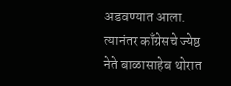अडवण्यात आला. त्यानंतर काँग्रेसचे ज्येष्ठ नेते बाळासाहेब थोरात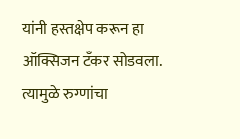यांनी हस्तक्षेप करून हा ऑक्सिजन टँकर सोडवला. त्यामुळे रुग्णांचा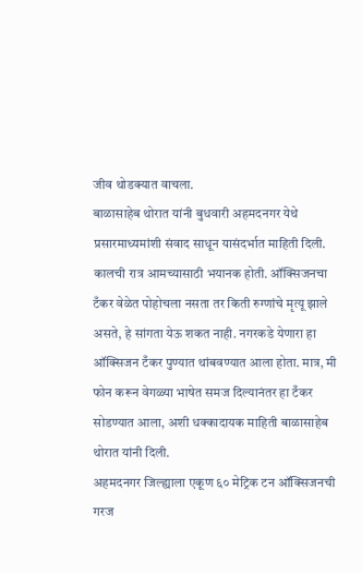जीव थोडक्यात वाचला.
बाळासाहेब थोरात यांनी बुधवारी अहमदनगर येथे प्रसारमाध्यमांशी संवाद साधून यासंदर्भात माहिती दिली. कालची रात्र आमच्यासाठी भयानक होती. ऑक्सिजनचा टँकर वेळेत पोहोचला नसता तर किती रुग्णांचे मृत्यू झाले असते, हे सांगता येऊ शकत नाही. नगरकडे येणारा हा ऑक्सिजन टँकर पुण्यात थांबवण्यात आला होता. मात्र, मी फोन करून वेगळ्या भाषेत समज दिल्यानंतर हा टँकर सोडण्यात आला, अशी धक्कादायक माहिती बाळासाहेब थोरात यांनी दिली.
अहमदनगर जिल्ह्याला एकूण ६० मेट्रिक टन ऑक्सिजनची गरज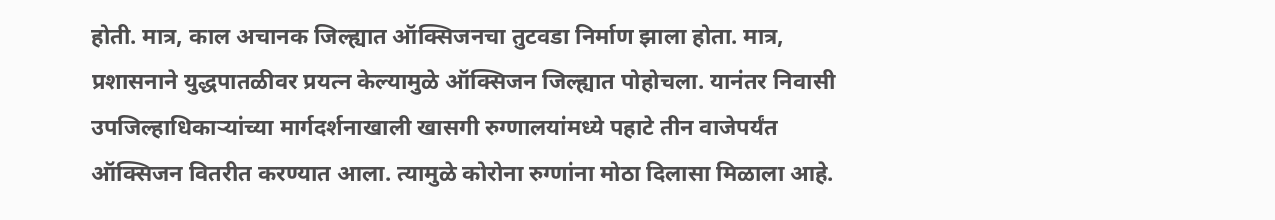होती. मात्र, काल अचानक जिल्ह्यात ऑक्सिजनचा तुटवडा निर्माण झाला होता. मात्र, प्रशासनाने युद्धपातळीवर प्रयत्न केल्यामुळे ऑक्सिजन जिल्ह्यात पोहोचला. यानंतर निवासी उपजिल्हाधिकाऱ्यांच्या मार्गदर्शनाखाली खासगी रुग्णालयांमध्ये पहाटे तीन वाजेपर्यंत ऑक्सिजन वितरीत करण्यात आला. त्यामुळे कोरोना रुग्णांना मोठा दिलासा मिळाला आहे.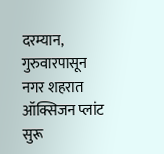दरम्यान, गुरुवारपासून नगर शहरात ऑक्सिजन प्लांट सुरू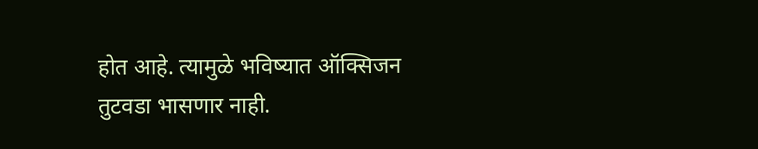होत आहे. त्यामुळे भविष्यात ऑक्सिजन तुटवडा भासणार नाही.